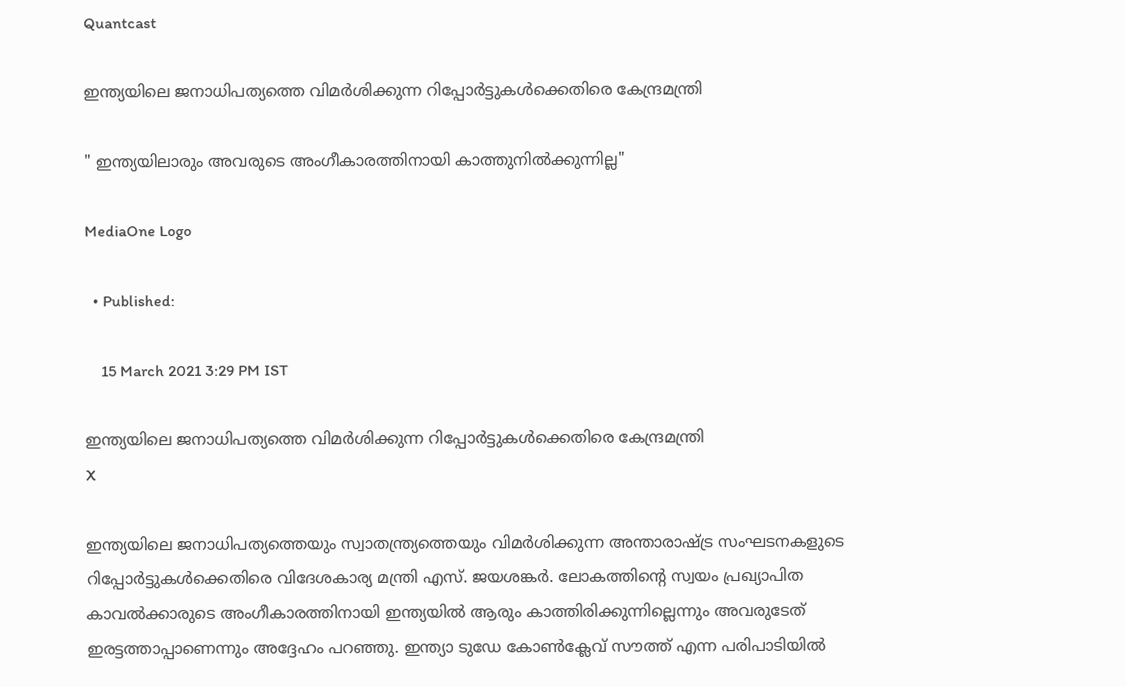Quantcast

ഇന്ത്യയിലെ ജനാധിപത്യത്തെ വിമർശിക്കുന്ന റിപ്പോർട്ടുകൾക്കെതിരെ കേന്ദ്രമന്ത്രി

" ഇന്ത്യയിലാരും അവരുടെ അംഗീകാരത്തിനായി കാത്തുനിൽക്കുന്നില്ല"

MediaOne Logo

  • Published:

    15 March 2021 3:29 PM IST

ഇന്ത്യയിലെ ജനാധിപത്യത്തെ വിമർശിക്കുന്ന റിപ്പോർട്ടുകൾക്കെതിരെ കേന്ദ്രമന്ത്രി
X

ഇന്ത്യയിലെ ജനാധിപത്യത്തെയും സ്വാതന്ത്ര്യത്തെയും വിമർശിക്കുന്ന അന്താരാഷ്ട്ര സംഘടനകളുടെ റിപ്പോർട്ടുകൾക്കെതിരെ വിദേശകാര്യ മന്ത്രി എസ്. ജയശങ്കർ. ലോകത്തിന്റെ സ്വയം പ്രഖ്യാപിത കാവൽക്കാരുടെ അംഗീകാരത്തിനായി ഇന്ത്യയിൽ ആരും കാത്തിരിക്കുന്നില്ലെന്നും അവരുടേത് ഇരട്ടത്താപ്പാണെന്നും അദ്ദേഹം പറഞ്ഞു. ഇന്ത്യാ ടുഡേ കോൺക്ലേവ് സൗത്ത് എന്ന പരിപാടിയിൽ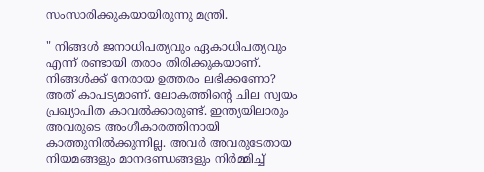സംസാരിക്കുകയായിരുന്നു മന്ത്രി.

" നിങ്ങൾ ജനാധിപത്യവും ഏകാധിപത്യവും എന്ന് രണ്ടായി തരാം തിരിക്കുകയാണ്. നിങ്ങൾക്ക് നേരായ ഉത്തരം ലഭിക്കണോ? അത് കാപട്യമാണ്. ലോകത്തിന്റെ ചില സ്വയം പ്രഖ്യാപിത കാവൽക്കാരുണ്ട്. ഇന്ത്യയിലാരും അവരുടെ അംഗീകാരത്തിനായി കാത്തുനിൽക്കുന്നില്ല. അവർ അവരുടേതായ നിയമങ്ങളും മാനദണ്ഡങ്ങളും നിർമ്മിച്ച്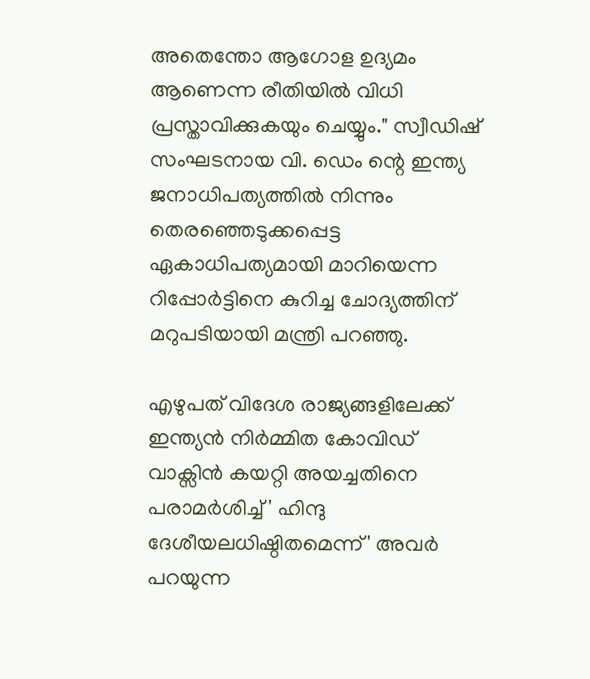അതെന്തോ ആഗോള ഉദ്യമം ആണെന്ന രീതിയിൽ വിധി പ്രസ്താവിക്കുകയും ചെയ്യും." സ്വീഡിഷ് സംഘടനായ വി. ഡെം ന്റെ ഇന്ത്യ ജനാധിപത്യത്തിൽ നിന്നും തെരഞ്ഞെടുക്കപ്പെട്ട ഏകാധിപത്യമായി മാറിയെന്ന റിപ്പോർട്ടിനെ കുറിച്ച ചോദ്യത്തിന് മറുപടിയായി മന്ത്രി പറഞ്ഞു.

എഴുപത് വിദേശ രാജ്യങ്ങളിലേക്ക് ഇന്ത്യൻ നിർമ്മിത കോവിഡ് വാക്സിൻ കയറ്റി അയച്ചതിനെ പരാമർശിച്ച് ' ഹിന്ദു ദേശീയലധിഷ്ഠിതമെന്ന്' അവർ പറയുന്ന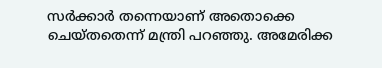സർക്കാർ തന്നെയാണ് അതൊക്കെ ചെയ്തതെന്ന് മന്ത്രി പറഞ്ഞു. അമേരിക്ക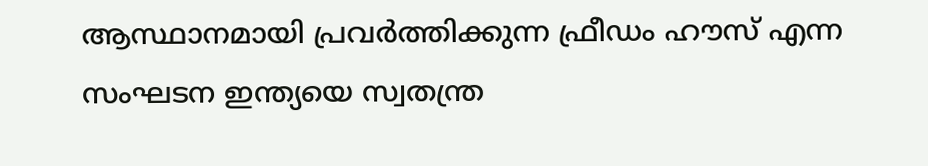ആസ്ഥാനമായി പ്രവർത്തിക്കുന്ന ഫ്രീഡം ഹൗസ് എന്ന സംഘടന ഇന്ത്യയെ സ്വതന്ത്ര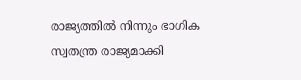രാജ്യത്തിൽ നിന്നും ഭാഗിക സ്വതന്ത്ര രാജ്യമാക്കി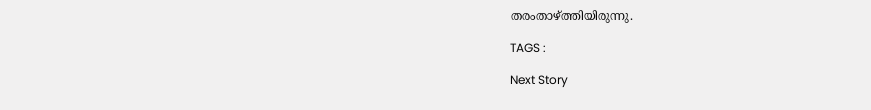തരംതാഴ്ത്തിയിരുന്നു.

TAGS :

Next Story